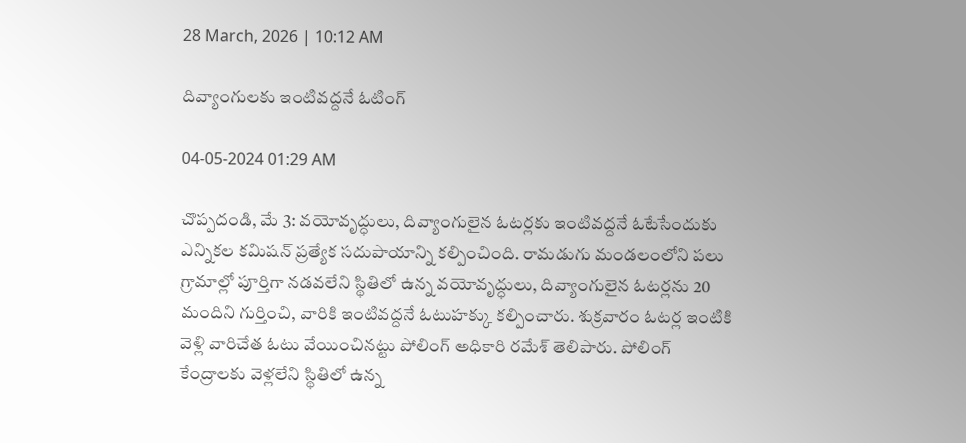28 March, 2026 | 10:12 AM

దివ్యాంగులకు ఇంటివద్దనే ఓటింగ్

04-05-2024 01:29 AM

చొప్పదండి, మే 3: వయోవృద్ధులు, దివ్యాంగులైన ఓటర్లకు ఇంటివద్దనే ఓటేసేందుకు ఎన్నికల కమిషన్ ప్రత్యేక సదుపాయాన్ని కల్పించింది. రామడుగు మండలంలోని పలు గ్రామాల్లో పూర్తిగా నడవలేని స్థితిలో ఉన్న వయోవృద్ధులు, దివ్యాంగులైన ఓటర్లను 20 మందిని గుర్తించి, వారికి ఇంటివద్దనే ఓటుహక్కు కల్పించారు. శుక్రవారం ఓటర్ల ఇంటికి వెళ్లి వారిచేత ఓటు వేయించినట్టు పోలింగ్ అధికారి రమేశ్ తెలిపారు. పోలింగ్ కేంద్రాలకు వెళ్లలేని స్థితిలో ఉన్న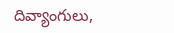దివ్యాంగులు,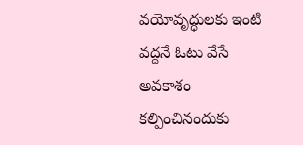వయోవృద్ధులకు ఇంటి వద్దనే ఓటు వేసే అవకాశం కల్పించినందుకు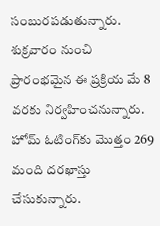సంబురపడుతున్నారు. శుక్రవారం నుంచి ప్రారంభమైన ఈ ప్రక్రియ మే 8 వరకు నిర్వహించనున్నారు.  హోమ్ ఓటింగ్‌కు మొత్తం 269 మంది దరఖాస్తు చేసుకున్నారు.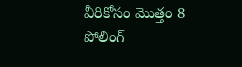వీరికోసం మొత్తం 8 పోలింగ్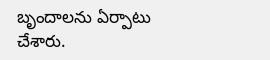బృందాలను ఏర్పాటు చేశారు.